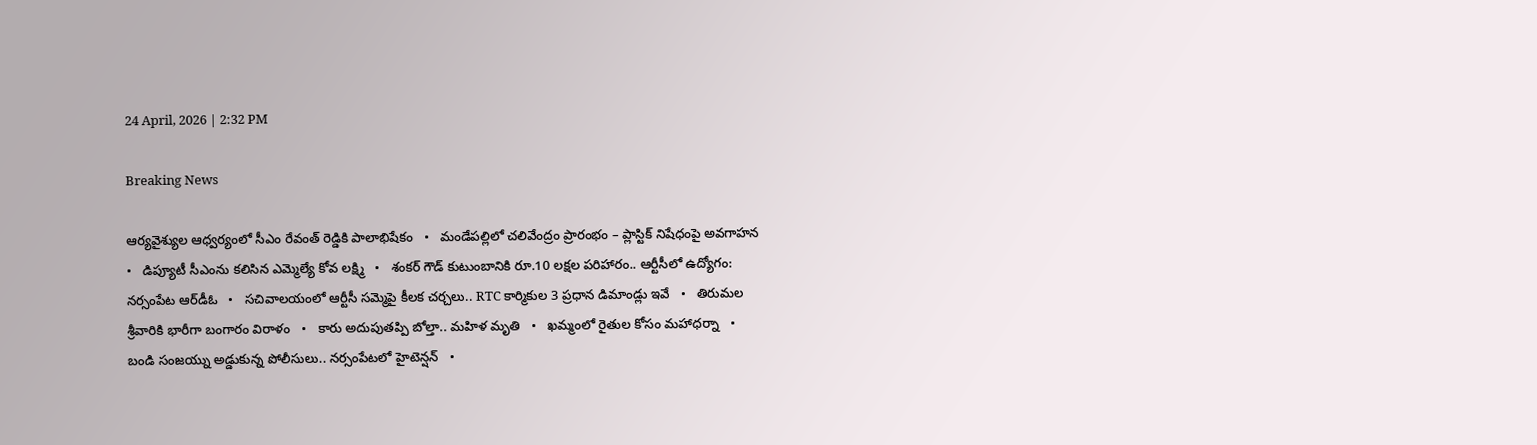24 April, 2026 | 2:32 PM

Breaking News

ఆర్యవైశ్యుల ఆధ్వర్యంలో సీఎం రేవంత్ రెడ్డికి పాలాభిషేకం   •   మండేపల్లిలో చలివేంద్రం ప్రారంభం – ప్లాస్టిక్ నిషేధంపై అవగాహన   •   డిప్యూటీ సీఎంను కలిసిన ఎమ్మెల్యే కోవ లక్ష్మి   •   శంకర్‌ గౌడ్ కుటుంబానికి రూ.10 లక్షల పరిహారం.. ఆర్టీసీలో ఉద్యోగం: నర్సంపేట ఆర్‌డీఓ   •   సచివాలయంలో ఆర్టీసీ సమ్మెపై కీలక చర్చలు.. RTC కార్మికుల 3 ప్రధాన డిమాండ్లు ఇవే   •   తిరుమల శ్రీవారికి భారీగా బంగారం విరాళం   •   కారు అదుపుతప్పి బోల్తా.. మహిళ మృతి   •   ఖమ్మంలో రైతుల కోసం మహాధర్నా   •   బండి సంజయ్ను అడ్డుకున్న పోలీసులు.. నర్సంపేటలో హైటెన్షన్   •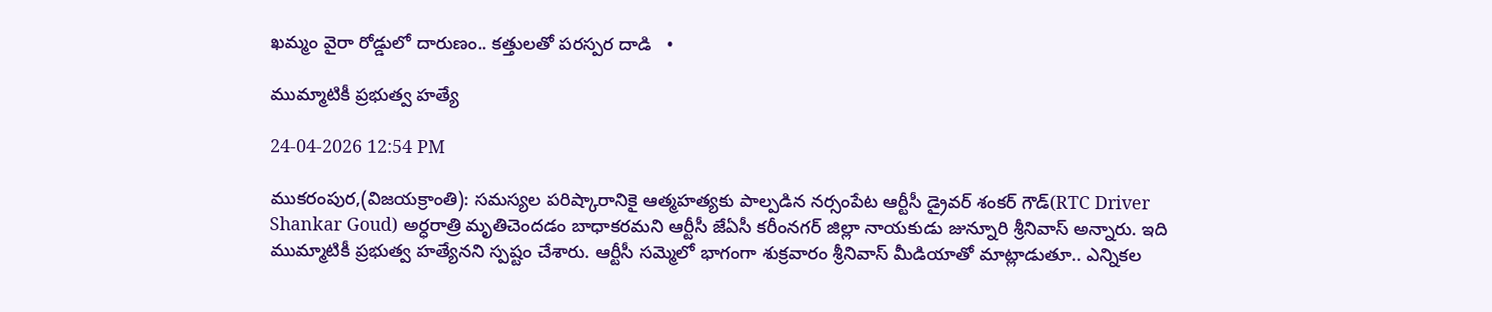ఖమ్మం వైరా రోడ్డులో దారుణం.. కత్తులతో పరస్పర దాడి   •

ముమ్మాటికీ ప్రభుత్వ హత్యే

24-04-2026 12:54 PM

ముకరంపుర,(విజయక్రాంతి): సమస్యల పరిష్కారానికై ఆత్మహత్యకు పాల్పడిన నర్సంపేట ఆర్టీసీ డ్రైవర్ శంకర్ గౌడ్(RTC Driver Shankar Goud) అర్ధరాత్రి మృతిచెందడం బాధాకరమని ఆర్టీసీ జేఏసీ కరీంనగర్ జిల్లా నాయకుడు జున్నూరి శ్రీనివాస్ అన్నారు. ఇది ముమ్మాటికీ ప్రభుత్వ హత్యేనని స్పష్టం చేశారు. ఆర్టీసీ సమ్మెలో భాగంగా శుక్రవారం శ్రీనివాస్ మీడియాతో మాట్లాడుతూ.. ఎన్నికల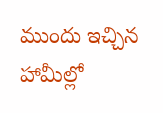ముందు ఇచ్చిన హామీల్లో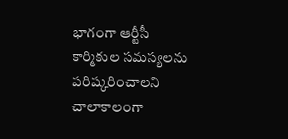భాగంగా ఆర్టీసీ కార్మికుల సమస్యలను పరిష్కరించాలని చాలాకాలంగా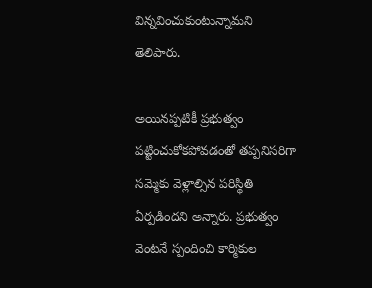విన్నవించుకుంటున్నామని తెలిపారు.

అయినప్పటికీ ప్రభుత్వం పట్టించుకోకపోవడంతో తప్పనిసరిగా సమ్మెకు వెళ్లాల్సిన పరిస్థితి ఏర్పడిందని అన్నారు. ప్రభుత్వం వెంటనే స్పందించి కార్మికుల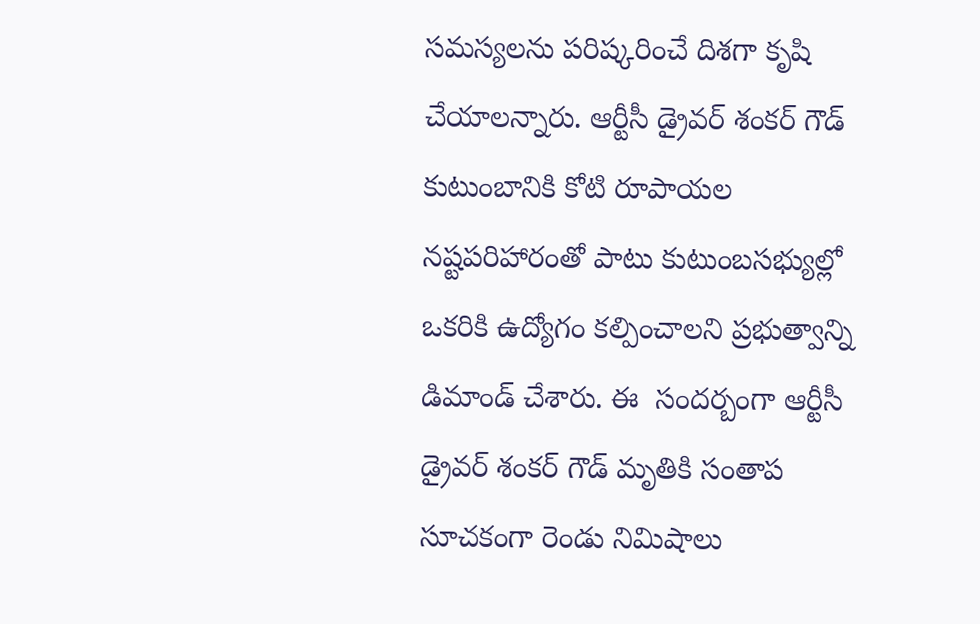సమస్యలను పరిష్కరించే దిశగా కృషి చేయాలన్నారు. ఆర్టీసీ డ్రైవర్ శంకర్ గౌడ్ కుటుంబానికి కోటి రూపాయల నష్టపరిహారంతో పాటు కుటుంబసభ్యుల్లో ఒకరికి ఉద్యోగం కల్పించాలని ప్రభుత్వాన్ని డిమాండ్ చేశారు. ఈ  సందర్బంగా ఆర్టీసీ డ్రైవర్ శంకర్ గౌడ్ మృతికి సంతాప సూచకంగా రెండు నిమిషాలు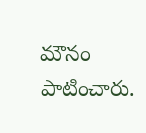మౌనం పాటించారు.